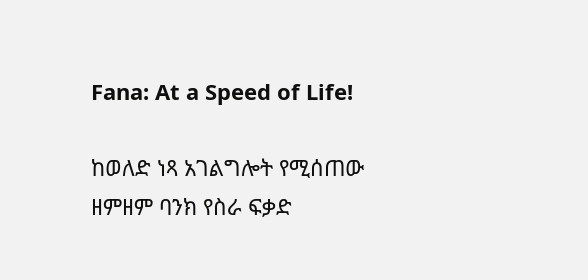Fana: At a Speed of Life!

ከወለድ ነጻ አገልግሎት የሚሰጠው ዘምዘም ባንክ የስራ ፍቃድ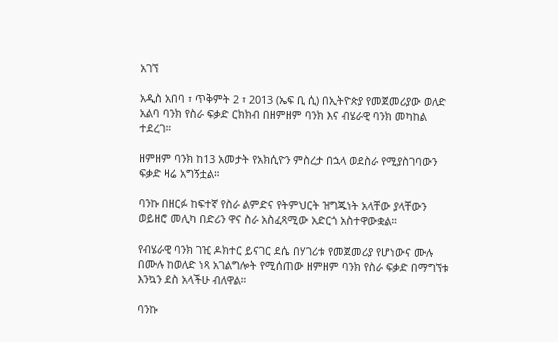አገኘ

አዲስ አበባ ፣ ጥቅምት 2 ፣ 2013 (ኤፍ ቢ ሲ) በኢትዮጵያ የመጀመሪያው ወለድ አልባ ባንክ የስራ ፍቃድ ርክክብ በዘምዘም ባንክ እና ብሄራዊ ባንክ መካከል ተደረገ።

ዘምዘም ባንክ ከ13 አመታት የአክሲዮን ምስረታ በኋላ ወደስራ የሚያስገባውን ፍቃድ ዛሬ አግኝቷል።

ባንኩ በዘርፉ ከፍተኛ የስራ ልምድና የትምህርት ዝግጁነት አላቸው ያላቸውን ወይዘሮ መሊካ በድሪን ዋና ስራ አስፈጻሚው አድርጎ አስተዋውቋል።

የብሄራዊ ባንክ ገዢ ዶክተር ይናገር ደሴ በሃገሪቱ የመጀመሪያ የሆነውና ሙሉ በሙሉ ከወለድ ነጻ አገልግሎት የሚሰጠው ዘምዘም ባንክ የስራ ፍቃድ በማግኘቱ እንኳን ደስ አላችሁ ብለዋል።

ባንኩ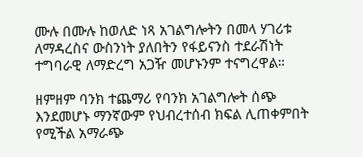ሙሉ በሙሉ ከወለድ ነጻ አገልግሎትን በመላ ሃገሪቱ ለማዳረስና ውስንነት ያለበትን የፋይናንስ ተደራሽነት ተግባራዊ ለማድረግ አጋዥ መሆኑንም ተናግረዋል።

ዘምዘም ባንክ ተጨማሪ የባንክ አገልግሎት ሰጭ እንደመሆኑ ማንኛውም የህብረተሰብ ክፍል ሊጠቀምበት የሚችል አማራጭ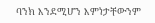ባንክ እንደሚሆን እምነታቸውንም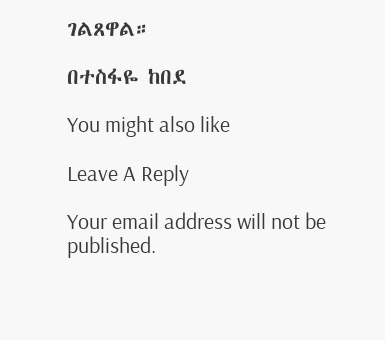ገልጸዋል።

በተስፋዬ ከበደ

You might also like

Leave A Reply

Your email address will not be published.